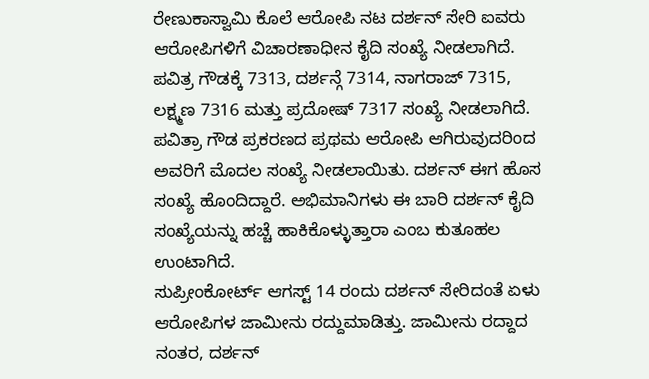ರೇಣುಕಾಸ್ವಾಮಿ ಕೊಲೆ ಆರೋಪಿ ನಟ ದರ್ಶನ್ ಸೇರಿ ಐವರು ಆರೋಪಿಗಳಿಗೆ ವಿಚಾರಣಾಧೀನ ಕೈದಿ ಸಂಖ್ಯೆ ನೀಡಲಾಗಿದೆ. ಪವಿತ್ರ ಗೌಡಕ್ಕೆ 7313, ದರ್ಶನ್ಗೆ 7314, ನಾಗರಾಜ್ 7315, ಲಕ್ಷ್ಮಣ 7316 ಮತ್ತು ಪ್ರದೋಷ್ 7317 ಸಂಖ್ಯೆ ನೀಡಲಾಗಿದೆ. ಪವಿತ್ರಾ ಗೌಡ ಪ್ರಕರಣದ ಪ್ರಥಮ ಆರೋಪಿ ಆಗಿರುವುದರಿಂದ ಅವರಿಗೆ ಮೊದಲ ಸಂಖ್ಯೆ ನೀಡಲಾಯಿತು. ದರ್ಶನ್ ಈಗ ಹೊಸ ಸಂಖ್ಯೆ ಹೊಂದಿದ್ದಾರೆ. ಅಭಿಮಾನಿಗಳು ಈ ಬಾರಿ ದರ್ಶನ್ ಕೈದಿ ಸಂಖ್ಯೆಯನ್ನು ಹಚ್ಚೆ ಹಾಕಿಕೊಳ್ಳುತ್ತಾರಾ ಎಂಬ ಕುತೂಹಲ ಉಂಟಾಗಿದೆ.
ಸುಪ್ರೀಂಕೋರ್ಟ್ ಆಗಸ್ಟ್ 14 ರಂದು ದರ್ಶನ್ ಸೇರಿದಂತೆ ಏಳು ಆರೋಪಿಗಳ ಜಾಮೀನು ರದ್ದುಮಾಡಿತ್ತು. ಜಾಮೀನು ರದ್ದಾದ ನಂತರ, ದರ್ಶನ್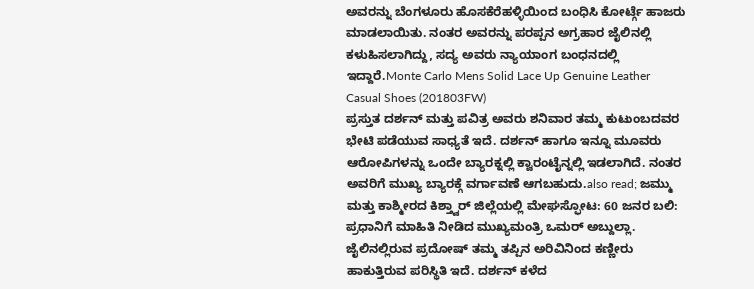ಅವರನ್ನು ಬೆಂಗಳೂರು ಹೊಸಕೆರೆಹಳ್ಳಿಯಿಂದ ಬಂಧಿಸಿ ಕೋರ್ಟ್ಗೆ ಹಾಜರು ಮಾಡಲಾಯಿತು. ನಂತರ ಅವರನ್ನು ಪರಪ್ಪನ ಅಗ್ರಹಾರ ಜೈಲಿನಲ್ಲಿ ಕಳುಹಿಸಲಾಗಿದ್ದು, ಸದ್ಯ ಅವರು ನ್ಯಾಯಾಂಗ ಬಂಧನದಲ್ಲಿ ಇದ್ದಾರೆ.Monte Carlo Mens Solid Lace Up Genuine Leather Casual Shoes (201803FW)
ಪ್ರಸ್ತುತ ದರ್ಶನ್ ಮತ್ತು ಪವಿತ್ರ ಅವರು ಶನಿವಾರ ತಮ್ಮ ಕುಟುಂಬದವರ ಭೇಟಿ ಪಡೆಯುವ ಸಾಧ್ಯತೆ ಇದೆ. ದರ್ಶನ್ ಹಾಗೂ ಇನ್ನೂ ಮೂವರು ಆರೋಪಿಗಳನ್ನು ಒಂದೇ ಬ್ಯಾರಕ್ನಲ್ಲಿ ಕ್ವಾರಂಟೈನ್ನಲ್ಲಿ ಇಡಲಾಗಿದೆ. ನಂತರ ಅವರಿಗೆ ಮುಖ್ಯ ಬ್ಯಾರಕ್ಗೆ ವರ್ಗಾವಣೆ ಆಗಬಹುದು.also read; ಜಮ್ಮು ಮತ್ತು ಕಾಶ್ಮೀರದ ಕಿಶ್ತ್ವಾರ್ ಜಿಲ್ಲೆಯಲ್ಲಿ ಮೇಘಸ್ಫೋಟ: 60 ಜನರ ಬಲಿ: ಪ್ರಧಾನಿಗೆ ಮಾಹಿತಿ ನೀಡಿದ ಮುಖ್ಯಮಂತ್ರಿ ಒಮರ್ ಅಬ್ದುಲ್ಲಾ.
ಜೈಲಿನಲ್ಲಿರುವ ಪ್ರದೋಷ್ ತಮ್ಮ ತಪ್ಪಿನ ಅರಿವಿನಿಂದ ಕಣ್ಣೀರು ಹಾಕುತ್ತಿರುವ ಪರಿಸ್ಥಿತಿ ಇದೆ. ದರ್ಶನ್ ಕಳೆದ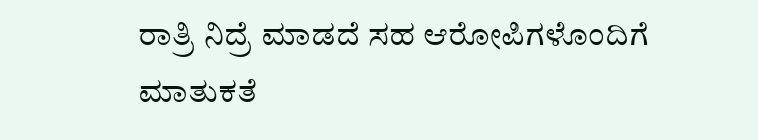ರಾತ್ರಿ ನಿದ್ರೆ ಮಾಡದೆ ಸಹ ಆರೋಪಿಗಳೊಂದಿಗೆ ಮಾತುಕತೆ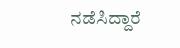ನಡೆಸಿದ್ದಾರೆ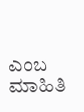ಎಂಬ ಮಾಹಿತಿ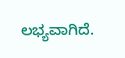ಲಭ್ಯವಾಗಿದೆ.